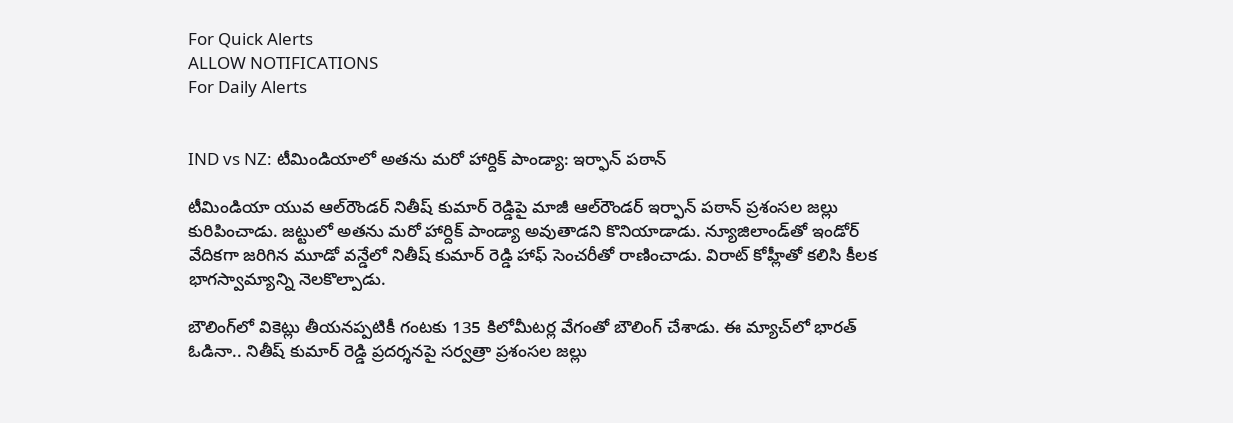For Quick Alerts
ALLOW NOTIFICATIONS
For Daily Alerts


IND vs NZ: టీమిండియాలో అతను మరో హార్దిక్ పాండ్యా: ఇర్ఫాన్ పఠాన్

టీమిండియా యువ ఆల్‌రౌండర్ నితీష్ కుమార్ రెడ్డిపై మాజీ ఆల్‌రౌండర్ ఇర్ఫాన్ పఠాన్ ప్రశంసల జల్లు కురిపించాడు. జట్టులో అతను మరో హార్దిక్ పాండ్యా అవుతాడని కొనియాడాడు. న్యూజిలాండ్‌తో ఇండోర్ వేదికగా జరిగిన మూడో వన్డేలో నితీష్ కుమార్ రెడ్డి హాఫ్ సెంచరీతో రాణించాడు. విరాట్ కోహ్లీతో కలిసి కీలక భాగస్వామ్యాన్ని నెలకొల్పాడు.

బౌలింగ్‌లో వికెట్లు తీయనప్పటికీ గంటకు 135 కిలోమీటర్ల వేగంతో బౌలింగ్ చేశాడు. ఈ మ్యాచ్‌లో భారత్ ఓడినా.. నితీష్ కుమార్ రెడ్డి ప్రదర్శనపై సర్వత్రా ప్రశంసల జల్లు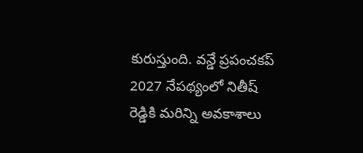కురుస్తుంది. వన్డే ప్రపంచకప్ 2027 నేపథ్యంలో నితీష్ రెడ్డికి మరిన్ని అవకాశాలు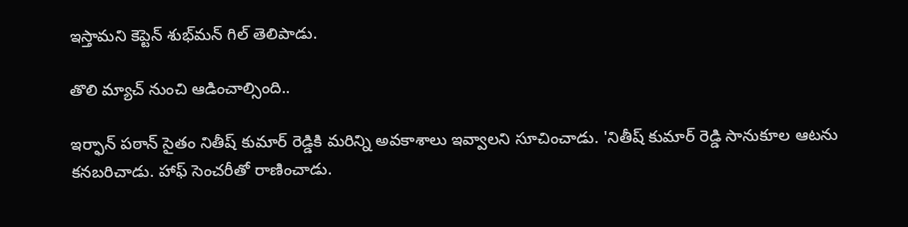ఇస్తామని కెప్టెన్ శుభ్‌మన్ గిల్ తెలిపాడు.

తొలి మ్యాచ్ నుంచి ఆడించాల్సింది..

ఇర్ఫాన్ పఠాన్ సైతం నితీష్ కుమార్ రెడ్డికి మరిన్ని అవకాశాలు ఇవ్వాలని సూచించాడు. 'నితీష్ కుమార్ రెడ్డి సానుకూల ఆటను కనబరిచాడు. హాఫ్ సెంచరీతో రాణించాడు.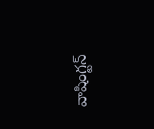వాషింగ్టన్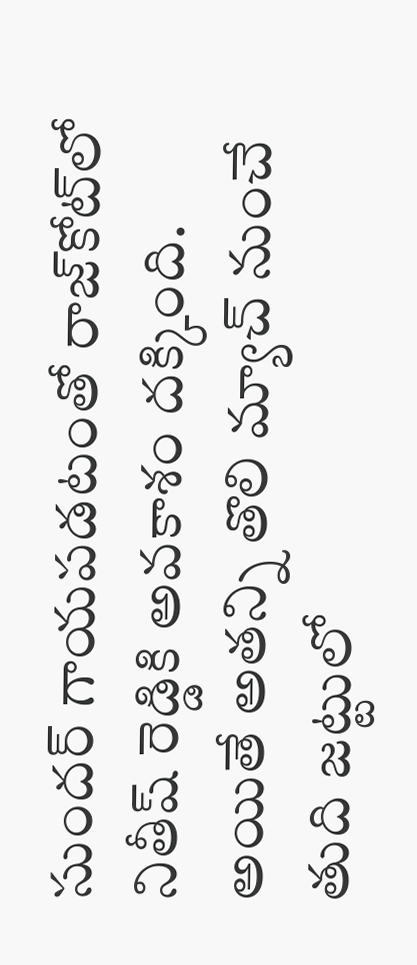సుందర్ గాయపడటంతో రాజ్‌కోట్‌లో నితీష్ రెడ్డికి అవకాశం దక్కింది. అయితే అతన్ని తొలి మ్యాచ్ నుంచే తుది జట్టులో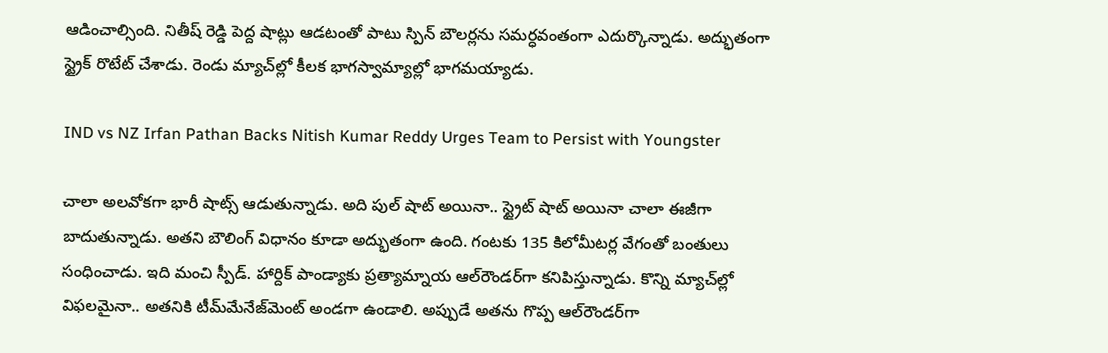ఆడించాల్సింది. నితీష్ రెడ్డి పెద్ద షాట్లు ఆడటంతో పాటు స్పిన్ బౌలర్లను సమర్ధవంతంగా ఎదుర్కొన్నాడు. అద్భుతంగా స్ట్రైక్ రొటేట్ చేశాడు. రెండు మ్యాచ్‌ల్లో కీలక భాగస్వామ్యాల్లో భాగమయ్యాడు.

IND vs NZ Irfan Pathan Backs Nitish Kumar Reddy Urges Team to Persist with Youngster

చాలా అలవోకగా భారీ షాట్స్ ఆడుతున్నాడు. అది పుల్ షాట్ అయినా.. స్ట్రైట్ షాట్ అయినా చాలా ఈజీగా బాదుతున్నాడు. అతని బౌలింగ్ విధానం కూడా అద్భుతంగా ఉంది. గంటకు 135 కిలోమీటర్ల వేగంతో బంతులు సంధించాడు. ఇది మంచి స్పీడ్. హార్దిక్ పాండ్యాకు ప్రత్యామ్నాయ ఆల్‌రౌండర్‌గా కనిపిస్తున్నాడు. కొన్ని మ్యాచ్‌ల్లో విఫలమైనా.. అతనికి టీమ్‌మేనేజ్‌మెంట్ అండగా ఉండాలి. అప్పుడే అతను గొప్ప ఆల్‌రౌండర్‌గా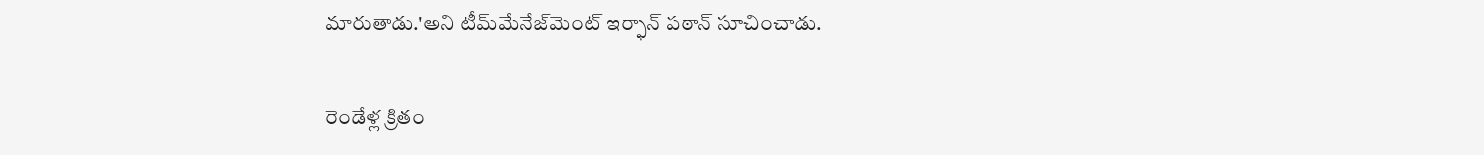మారుతాడు.'అని టీమ్‌మేనేజ్‌మెంట్ ఇర్ఫాన్ పఠాన్ సూచించాడు.

రెండేళ్ల క్రితం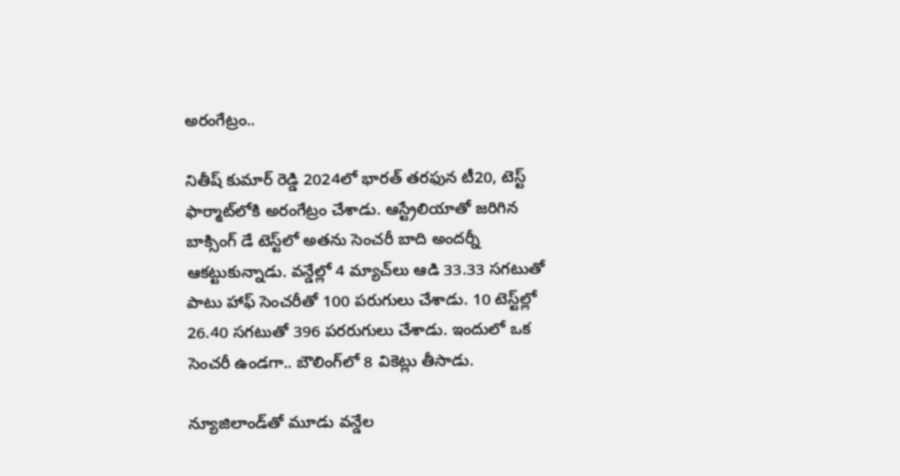అరంగేట్రం..

నితీష్ కుమార్ రెడ్డి 2024లో భారత్ తరఫున టీ20, టెస్ట్ ఫార్మాట్‌లోకి అరంగేట్రం చేశాడు. ఆస్ట్రేలియాతో జరిగిన బాక్సింగ్ డే టెస్ట్‌లో అతను సెంచరీ బాది అందర్నీ ఆకట్టుకున్నాడు. వన్డేల్లో 4 మ్యాచ్‌లు ఆడి 33.33 సగటుతో పాటు హాఫ్ సెంచరీతో 100 పరుగులు చేశాడు. 10 టెస్ట్‌ల్లో 26.40 సగటుతో 396 పరరుగులు చేశాడు. ఇందులో ఒక సెంచరీ ఉండగా.. బౌలింగ్‌లో 8 వికెట్లు తీసాడు.

న్యూజిలాండ్‌తో మూడు వన్డేల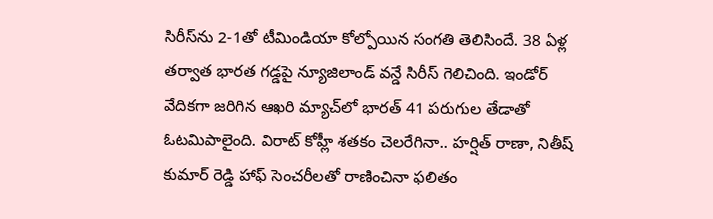సిరీస్‌ను 2-1తో టీమిండియా కోల్పోయిన సంగతి తెలిసిందే. 38 ఏళ్ల తర్వాత భారత గడ్డపై న్యూజిలాండ్ వన్డే సిరీస్ గెలిచింది. ఇండోర్ వేదికగా జరిగిన ఆఖరి మ్యాచ్‌లో భారత్ 41 పరుగుల తేడాతో ఓటమిపాలైంది. విరాట్ కోహ్లీ శతకం చెలరేగినా.. హర్షిత్ రాణా, నితీష్ కుమార్ రెడ్డి హాఫ్ సెంచరీలతో రాణించినా ఫలితం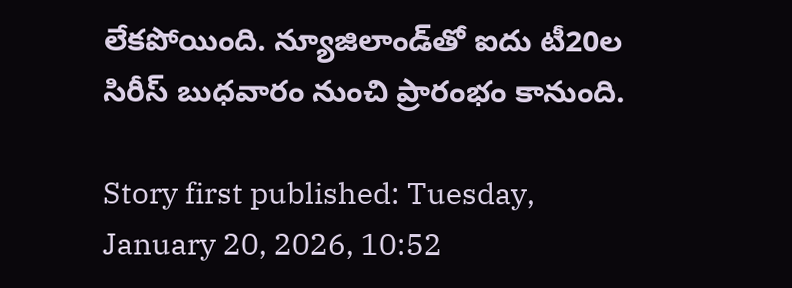లేకపోయింది. న్యూజిలాండ్‌తో ఐదు టీ20ల సిరీస్‌ బుధవారం నుంచి ప్రారంభం కానుంది.

Story first published: Tuesday, January 20, 2026, 10:52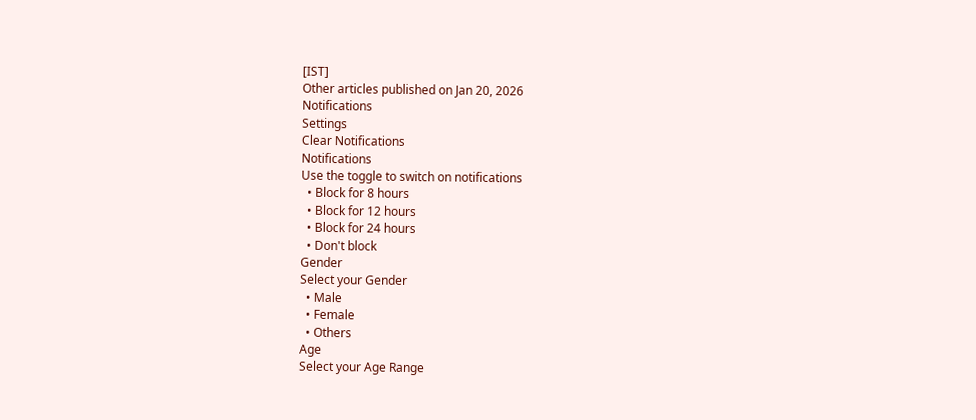[IST]
Other articles published on Jan 20, 2026
Notifications
Settings
Clear Notifications
Notifications
Use the toggle to switch on notifications
  • Block for 8 hours
  • Block for 12 hours
  • Block for 24 hours
  • Don't block
Gender
Select your Gender
  • Male
  • Female
  • Others
Age
Select your Age Range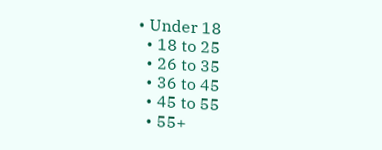• Under 18
  • 18 to 25
  • 26 to 35
  • 36 to 45
  • 45 to 55
  • 55+